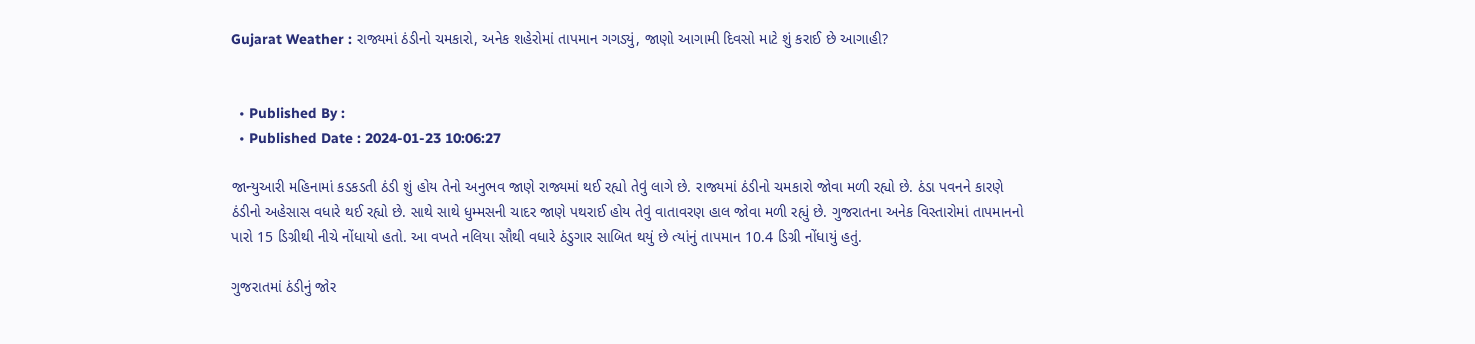Gujarat Weather : રાજ્યમાં ઠંડીનો ચમકારો, અનેક શહેરોમાં તાપમાન ગગડ્યું, જાણો આગામી દિવસો માટે શું કરાઈ છે આગાહી?


  • Published By :
  • Published Date : 2024-01-23 10:06:27

જાન્યુઆરી મહિનામાં કડકડતી ઠંડી શું હોય તેનો અનુભવ જાણે રાજ્યમાં થઈ રહ્યો તેવું લાગે છે. રાજ્યમાં ઠંડીનો ચમકારો જોવા મળી રહ્યો છે. ઠંડા પવનને કારણે ઠંડીનો અહેસાસ વધારે થઈ રહ્યો છે. સાથે સાથે ધુમ્મસની ચાદર જાણે પથરાઈ હોય તેવું વાતાવરણ હાલ જોવા મળી રહ્યું છે. ગુજરાતના અનેક વિસ્તારોમાં તાપમાનનો પારો 15 ડિગ્રીથી નીચે નોંધાયો હતો. આ વખતે નલિયા સૌથી વધારે ઠંડુગાર સાબિત થયું છે ત્યાંનું તાપમાન 10.4 ડિગ્રી નોંધાયું હતું.

ગુજરાતમાં ઠંડીનું જોર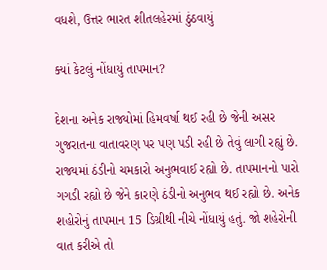વધશે, ઉત્તર ભારત શીતલહેરમાં ઠુંઠવાયું

ક્યાં કેટલું નોંધાયું તાપમાન?

દેશના અનેક રાજ્યોમાં હિમવર્ષા થઈ રહી છે જેની અસર ગુજરાતના વાતાવરણ પર પણ પડી રહી છે તેવું લાગી રહ્યું છે. રાજ્યમાં ઠંડીનો ચમકારો અનુભવાઈ રહ્યો છે. તાપમાનનો પારો ગગડી રહ્યો છે જેને કારણે ઠંડીનો અનુભવ થઈ રહ્યો છે. અનેક શહોરોનું તાપમાન 15 ડિગ્રીથી નીચે નોંધાયું હતું. જો શહેરોની વાત કરીએ તો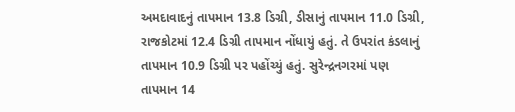અમદાવાદનું તાપમાન 13.8 ડિગ્રી, ડીસાનું તાપમાન 11.0 ડિગ્રી, રાજકોટમાં 12.4 ડિગ્રી તાપમાન નોંધાયું હતું. તે ઉપરાંત કંડલાનું તાપમાન 10.9 ડિગ્રી પર પહોંચ્યું હતું. સુરેન્દ્રનગરમાં પણ તાપમાન 14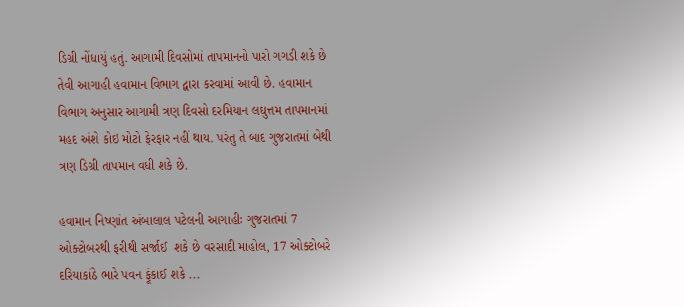ડિગ્રી નોંધાયું હતું. આગામી દિવસોમાં તાપમાનનો પારો ગગડી શકે છે તેવી આગાહી હવામાન વિભાગ દ્વારા કરવામાં આવી છે. હવામાન  વિભાગ અનુસાર આગામી ત્રણ દિવસો દરમિયાન લઘુત્તમ તાપમાનમાં મહદ અંશે કોઇ મોટો ફેરફાર નહીં થાય. પરંતુ તે બાદ ગુજરાતમાં બેથી ત્રણ ડિગ્રી તાપમાન વધી શકે છે.

હવામાન નિષ્ણાંત અંબાલાલ પટેલની આગાહીઃ ગુજરાતમાં 7 ઓક્ટોબરથી ફરીથી સર્જાઈ  શકે છે વરસાદી માહોલ, 17 ઓક્ટોબરે દરિયાકાંઠે ભારે પવન ફૂંકાઈ શકે ...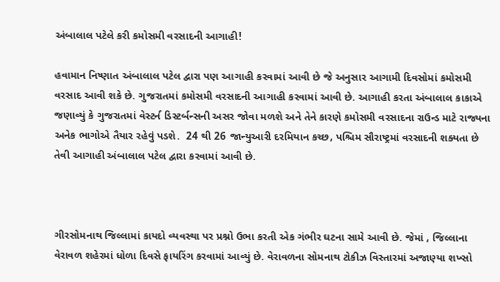અંબાલાલ પટેલે કરી કમોસમી વરસાદની આગાહી!

હવામાન નિષ્ણાત અંબાલાલ પટેલ દ્વારા પણ આગાહી કરવામાં આવી છે જે અનુસાર આગામી દિવસોમાં કમોસમી વરસાદ આવી શકે છે. ગુજરાતમાં કમોસમી વરસાદની આગાહી કરવામાં આવી છે. આગાહી કરતા અંબાલાલ કાકાએ જણાવ્યું કે ગુજરાતમાં વેસ્ટર્ન ડિસ્ટર્બન્સની અસર જોવા મળશે અને તેને કારણે કમોસમી વરસાદના રાઉન્ડ માટે રાજ્યના અનેક ભાગોએ તૈયાર રહેવું પડશે.  24 થી 26 જાન્યુઆરી દરમિયાન કચ્છ, પશ્ચિમ સૌરાષ્ટ્રમાં વરસાદની શક્યતા છે તેવી આગાહી અંબાલાલ પટેલ દ્વારા કરવામાં આવી છે.



ગીરસોમનાથ જિલ્લામાં કાયદો વ્યવસ્થા પર પ્રશ્નો ઉભા કરતી એક ગંભીર ઘટના સામે આવી છે. જેમાં , જિલ્લાના વેરાવળ શહેરમાં ધોળા દિવસે ફાયરિંગ કરવામાં આવ્યું છે. વેરાવળના સોમનાથ ટોકીઝ વિસ્તારમાં અજાણ્યા શખ્સો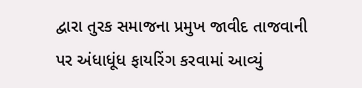દ્વારા તુરક સમાજના પ્રમુખ જાવીદ તાજવાની પર અંધાધૂંધ ફાયરિંગ કરવામાં આવ્યું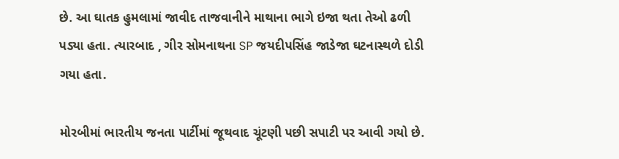છે. આ ઘાતક હુમલામાં જાવીદ તાજવાનીને માથાના ભાગે ઇજા થતા તેઓ ઢળી પડ્યા હતા. ત્યારબાદ , ગીર સોમનાથના SP જયદીપસિંહ જાડેજા ઘટનાસ્થળે દોડી ગયા હતા.

મોરબીમાં ભારતીય જનતા પાર્ટીમાં જૂથવાદ ચૂંટણી પછી સપાટી પર આવી ગયો છે.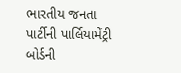ભારતીય જનતા પાર્ટીની પાર્લિયામેંટ્રી બોર્ડની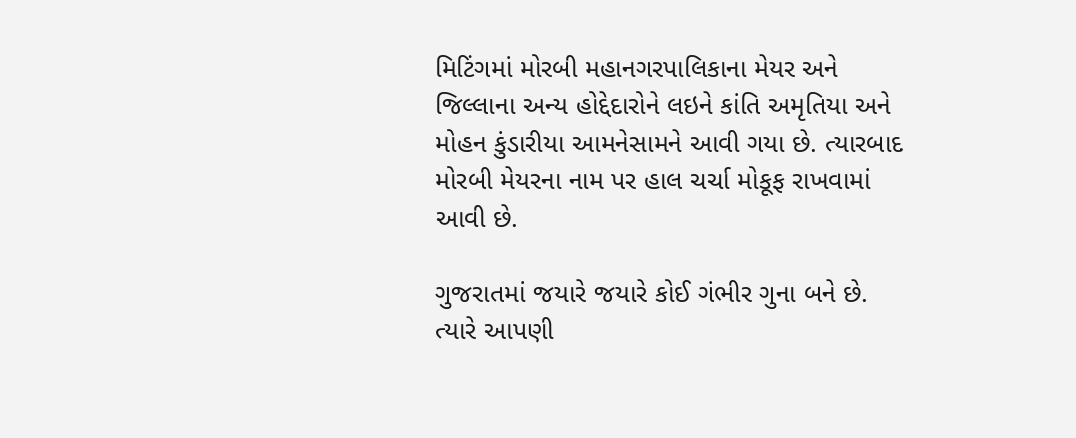મિટિંગમાં મોરબી મહાનગરપાલિકાના મેયર અને જિલ્લાના અન્ય હોદ્દેદારોને લઇને કાંતિ અમૃતિયા અને મોહન કુંડારીયા આમનેસામને આવી ગયા છે. ત્યારબાદ મોરબી મેયરના નામ પર હાલ ચર્ચા મોકૂફ રાખવામાં આવી છે.

ગુજરાતમાં જયારે જયારે કોઈ ગંભીર ગુના બને છે. ત્યારે આપણી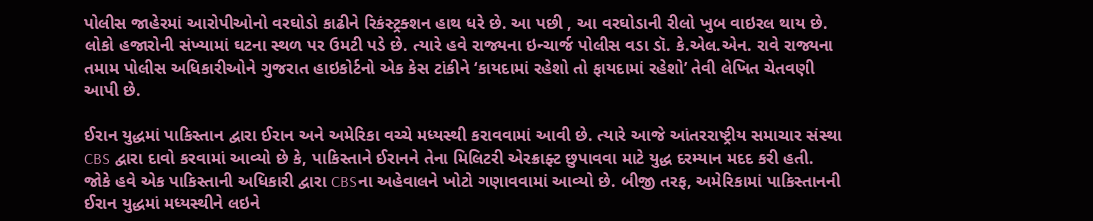પોલીસ જાહેરમાં આરોપીઓનો વરઘોડો કાઢીને રિકંસ્ટ્રક્શન હાથ ધરે છે. આ પછી , આ વરઘોડાની રીલો ખુબ વાઇરલ થાય છે. લોકો હજારોની સંખ્યામાં ઘટના સ્થળ પર ઉમટી પડે છે. ત્યારે હવે રાજ્યના ઇન્ચાર્જ પોલીસ વડા ડૉ. કે.એલ.એન. રાવે રાજ્યના તમામ પોલીસ અધિકારીઓને ગુજરાત હાઇકોર્ટનો એક કેસ ટાંકીને ‘કાયદામાં રહેશો તો ફાયદામાં રહેશો’ તેવી લેખિત ચેતવણી આપી છે.

ઈરાન યુદ્ધમાં પાકિસ્તાન દ્વારા ઈરાન અને અમેરિકા વચ્ચે મધ્યસ્થી કરાવવામાં આવી છે. ત્યારે આજે આંતરરાષ્ટ્રીય સમાચાર સંસ્થા CBS દ્વારા દાવો કરવામાં આવ્યો છે કે, પાકિસ્તાને ઈરાનને તેના મિલિટરી એરક્રાફ્ટ છુપાવવા માટે યુદ્ધ દરમ્યાન મદદ કરી હતી. જોકે હવે એક પાકિસ્તાની અધિકારી દ્વારા CBSના અહેવાલને ખોટો ગણાવવામાં આવ્યો છે. બીજી તરફ, અમેરિકામાં પાકિસ્તાનની ઈરાન યુદ્ધમાં મધ્યસ્થીને લઇને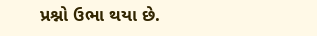પ્રશ્નો ઉભા થયા છે.